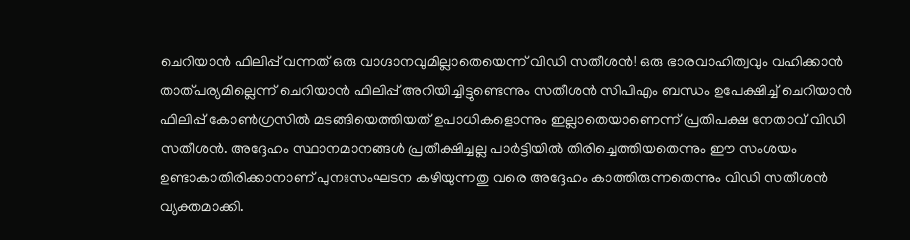ചെറിയാൻ ഫിലിപ്പ് വന്നത് ഒരു വാഗ്ദാനവുമില്ലാതെയെന്ന് വിഡി സതീശൻ! ഒരു ഭാരവാഹിത്വവും വഹിക്കാൻ താത്പര്യമില്ലെന്ന് ചെറിയാൻ ഫിലിപ്പ് അറിയിച്ചിട്ടുണ്ടെന്നും സതീശൻ സിപിഎം ബന്ധം ഉപേക്ഷിച്ച് ചെറിയാൻ ഫിലിപ്പ് കോൺഗ്രസിൽ മടങ്ങിയെത്തിയത് ഉപാധികളൊന്നും ഇല്ലാതെയാണെന്ന് പ്രതിപക്ഷ നേതാവ് വിഡി സതീശൻ. അദ്ദേഹം സ്ഥാനമാനങ്ങൾ പ്രതീക്ഷിച്ചല്ല പാർട്ടിയിൽ തിരിച്ചെത്തിയതെന്നും ഈ സംശയം ഉണ്ടാകാതിരിക്കാനാണ് പുനഃസംഘടന കഴിയുന്നതു വരെ അദ്ദേഹം കാത്തിരുന്നതെന്നും വിഡി സതീശൻ വ്യക്തമാക്കി.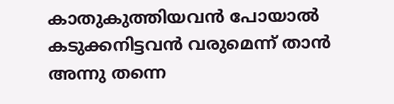കാതുകുത്തിയവൻ പോയാൽ കടുക്കനിട്ടവൻ വരുമെന്ന് താൻ അന്നു തന്നെ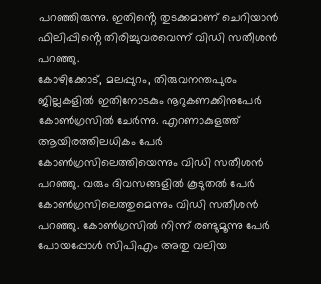പറഞ്ഞിരുന്നു. ഇതിൻ്റെ തുടക്കമാണ് ചെറിയാൻ ഫിലിപ്പിൻ്റെ തിരിച്ചുവരവെന്ന് വിഡി സതീശൻ പറഞ്ഞു.
കോഴിക്കോട്, മലപ്പുറം, തിരുവനന്തപുരം ജില്ലകളിൽ ഇതിനോടകും നൂറുകണക്കിനുപേർ കോൺഗ്രസിൽ ചേർന്നു. എറണാകുളത്ത് ആയിരത്തിലധികം പേർ കോൺഗ്രസിലെത്തിയെന്നും വിഡി സതീശൻ പറഞ്ഞു. വരും ദിവസങ്ങളിൽ കൂടുതൽ പേർ കോൺഗ്രസിലെത്തുമെന്നും വിഡി സതീശൻ പറഞ്ഞു. കോൺഗ്രസിൽ നിന്ന് രണ്ടുമൂന്നു പേർ പോയപ്പോൾ സിപിഎം അതു വലിയ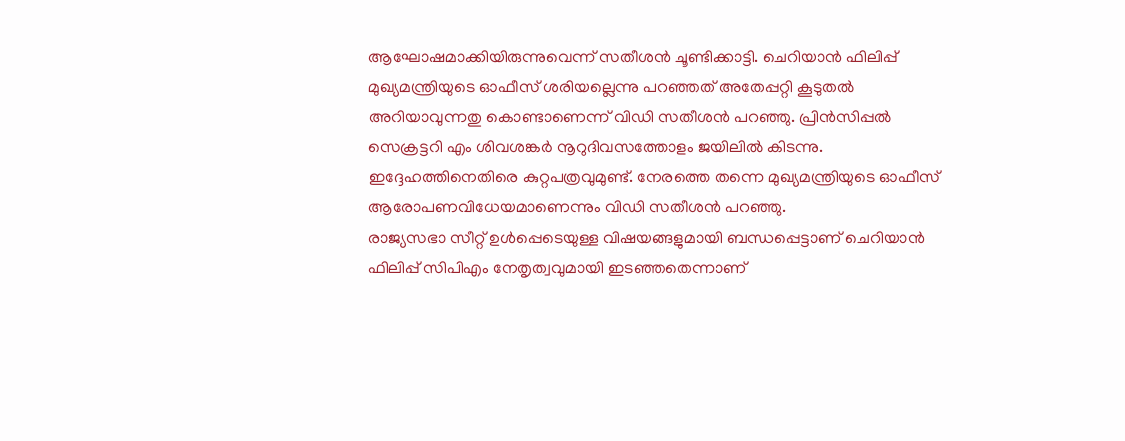ആഘോഷമാക്കിയിരുന്നുവെന്ന് സതീശൻ ചൂണ്ടിക്കാട്ടി. ചെറിയാൻ ഫിലിപ്പ് മുഖ്യമന്ത്രിയുടെ ഓഫീസ് ശരിയല്ലെന്നു പറഞ്ഞത് അതേപ്പറ്റി കൂടുതൽ അറിയാവുന്നതു കൊണ്ടാണെന്ന് വിഡി സതീശൻ പറഞ്ഞു. പ്രിൻസിപ്പൽ സെക്രട്ടറി എം ശിവശങ്കർ നൂറുദിവസത്തോളം ജയിലിൽ കിടന്നു. ഇദ്ദേഹത്തിനെതിരെ കുറ്റപത്രവുമുണ്ട്. നേരത്തെ തന്നെ മുഖ്യമന്ത്രിയുടെ ഓഫീസ് ആരോപണവിധേയമാണെന്നും വിഡി സതീശൻ പറഞ്ഞു.
രാജ്യസഭാ സീറ്റ് ഉൾപ്പെടെയുള്ള വിഷയങ്ങളുമായി ബന്ധപ്പെട്ടാണ് ചെറിയാൻ ഫിലിപ്പ് സിപിഎം നേതൃത്വവുമായി ഇടഞ്ഞതെന്നാണ്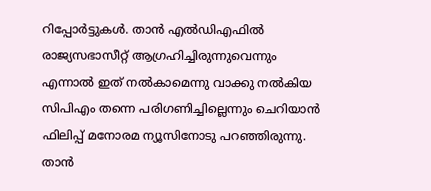റിപ്പോർട്ടുകൾ. താൻ എൽഡിഎഫിൽ രാജ്യസഭാസീറ്റ് ആഗ്രഹിച്ചിരുന്നുവെന്നും എന്നാൽ ഇത് നൽകാമെന്നു വാക്കു നൽകിയ സിപിഎം തന്നെ പരിഗണിച്ചില്ലെന്നും ചെറിയാൻ ഫിലിപ്പ് മനോരമ ന്യൂസിനോടു പറഞ്ഞിരുന്നു. താൻ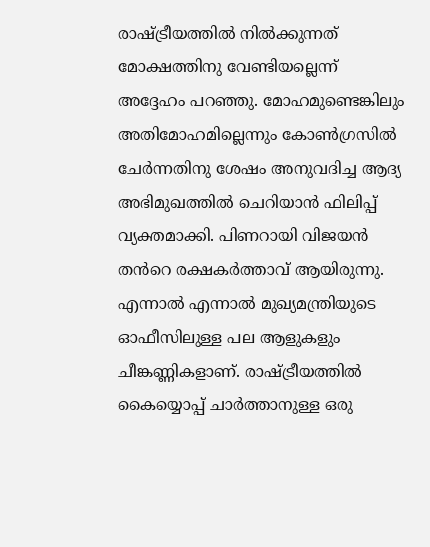രാഷ്ട്രീയത്തിൽ നിൽക്കുന്നത് മോക്ഷത്തിനു വേണ്ടിയല്ലെന്ന് അദ്ദേഹം പറഞ്ഞു. മോഹമുണ്ടെങ്കിലും അതിമോഹമില്ലെന്നും കോൺഗ്രസിൽ ചേർന്നതിനു ശേഷം അനുവദിച്ച ആദ്യ അഭിമുഖത്തിൽ ചെറിയാൻ ഫിലിപ്പ് വ്യക്തമാക്കി. പിണറായി വിജയൻ തൻറെ രക്ഷകർത്താവ് ആയിരുന്നു.
എന്നാൽ എന്നാൽ മുഖ്യമന്ത്രിയുടെ ഓഫീസിലുള്ള പല ആളുകളും ചീങ്കണ്ണികളാണ്. രാഷ്ട്രീയത്തിൽ കൈയ്യൊപ്പ് ചാർത്താനുള്ള ഒരു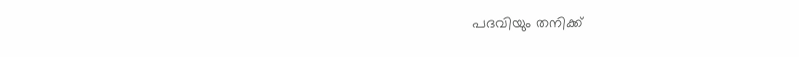പദവിയും തനിക്ക്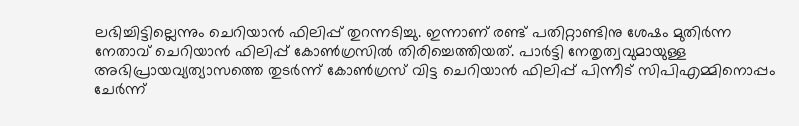ലഭിച്ചിട്ടില്ലെന്നും ചെറിയാൻ ഫിലിപ്പ് തുറന്നടിച്ചു. ഇന്നാണ് രണ്ട് പതിറ്റാണ്ടിനു ശേഷം മുതിർന്ന നേതാവ് ചെറിയാൻ ഫിലിപ്പ് കോൺഗ്രസിൽ തിരിച്ചെത്തിയത്. പാർട്ടി നേതൃത്വവുമായുള്ള അഭിപ്രായവ്യത്യാസത്തെ തുടർന്ന് കോൺഗ്രസ് വിട്ട ചെറിയാൻ ഫിലിപ്പ് പിന്നീട് സിപിഎമ്മിനൊപ്പം ചേർന്ന്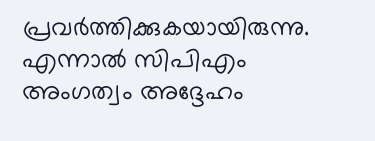പ്രവർത്തിക്കുകയായിരുന്നു. എന്നാൽ സിപിഎം അംഗത്വം അദ്ദേഹം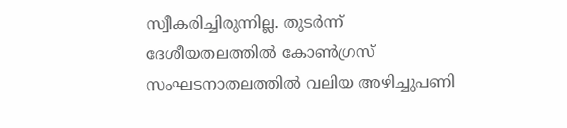സ്വീകരിച്ചിരുന്നില്ല. തുടർന്ന് ദേശീയതലത്തിൽ കോൺഗ്രസ് സംഘടനാതലത്തിൽ വലിയ അഴിച്ചുപണി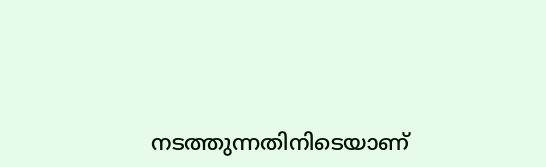നടത്തുന്നതിനിടെയാണ്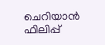ചെറിയാൻ ഫിലിപ്പ്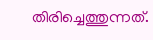തിരിച്ചെത്തുന്നത്.